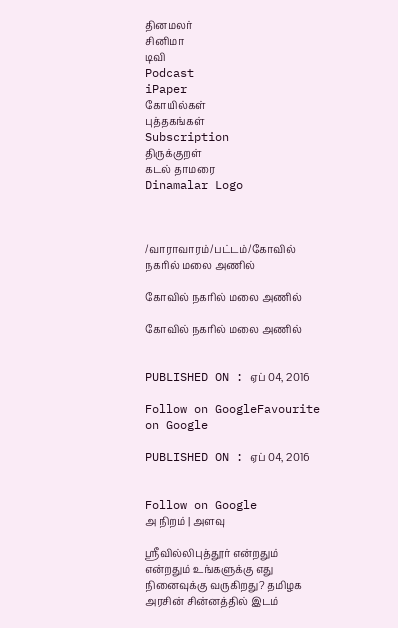தினமலர்
சினிமா
டிவி
Podcast
iPaper
கோயில்கள்
புத்தகங்கள்
Subscription
திருக்குறள்
கடல் தாமரை
Dinamalar Logo



/வாராவாரம்/பட்டம்/கோவில் நகரில் மலை அணில்

கோவில் நகரில் மலை அணில்

கோவில் நகரில் மலை அணில்


PUBLISHED ON : ஏப் 04, 2016

Follow on GoogleFavourite on Google

PUBLISHED ON : ஏப் 04, 2016


Follow on Google
அ நிறம் | அளவு

ஸ்ரீவில்லிபுத்தூர் என்றதும் என்றதும் உங்களுக்கு எது நினைவுக்கு வருகிறது? தமிழக அரசின் சின்னத்தில் இடம்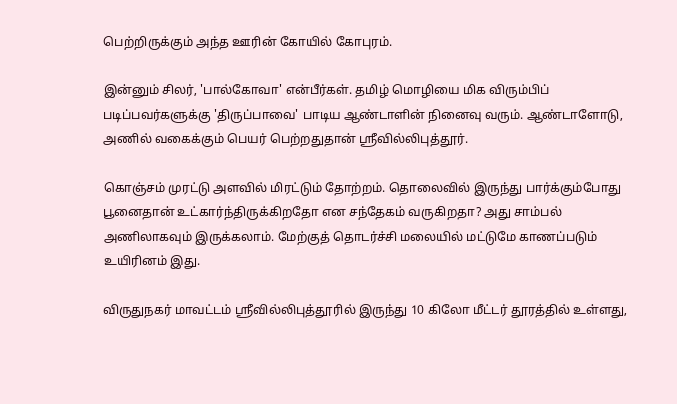பெற்றிருக்கும் அந்த ஊரின் கோயில் கோபுரம்.

இன்னும் சிலர், 'பால்கோவா' என்பீர்கள். தமிழ் மொழியை மிக விரும்பிப் படிப்பவர்களுக்கு 'திருப்பாவை' பாடிய ஆண்டாளின் நினைவு வரும். ஆண்டாளோடு, அணில் வகைக்கும் பெயர் பெற்றதுதான் ஸ்ரீவில்லிபுத்தூர்.

கொஞ்சம் முரட்டு அளவில் மிரட்டும் தோற்றம். தொலைவில் இருந்து பார்க்கும்போது பூனைதான் உட்கார்ந்திருக்கிறதோ என சந்தேகம் வருகிறதா? அது சாம்பல் அணிலாகவும் இருக்கலாம். மேற்குத் தொடர்ச்சி மலையில் மட்டுமே காணப்படும் உயிரினம் இது.

விருதுநகர் மாவட்டம் ஸ்ரீவில்லிபுத்தூரில் இருந்து 10 கிலோ மீட்டர் தூரத்தில் உள்ளது,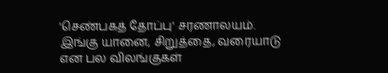'செண்பகத் தோப்பு' சரணாலயம். இங்கு யானை, சிறுத்தை, வரையாடு என பல விலங்குகள்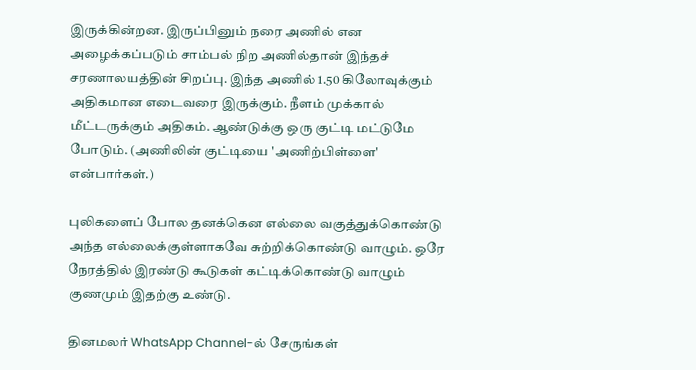இருக்கின்றன. இருப்பினும் நரை அணில் என அழைக்கப்படும் சாம்பல் நிற அணில்தான் இந்தச் சரணாலயத்தின் சிறப்பு. இந்த அணில் 1.50 கிலோவுக்கும் அதிகமான எடைவரை இருக்கும். நீளம் முக்கால் மீட்டருக்கும் அதிகம். ஆண்டுக்கு ஒரு குட்டி மட்டுமே போடும். (அணிலின் குட்டியை 'அணிற்பிள்ளை' என்பார்கள்.)

புலிகளைப் போல தனக்கென எல்லை வகுத்துக்கொண்டு அந்த எல்லைக்குள்ளாகவே சுற்றிக்கொண்டு வாழும். ஒரே நேரத்தில் இரண்டு கூடுகள் கட்டிக்கொண்டு வாழும் குணமும் இதற்கு உண்டு.

தினமலர் WhatsApp Channel-ல் சேருங்கள்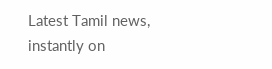Latest Tamil news, instantly on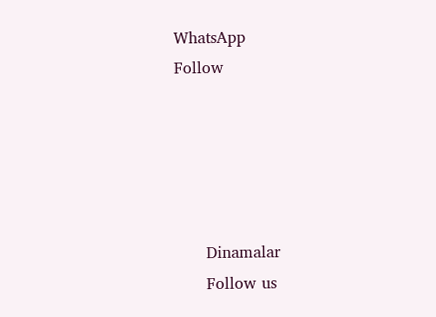WhatsApp
Follow





      Dinamalar
      Follow us